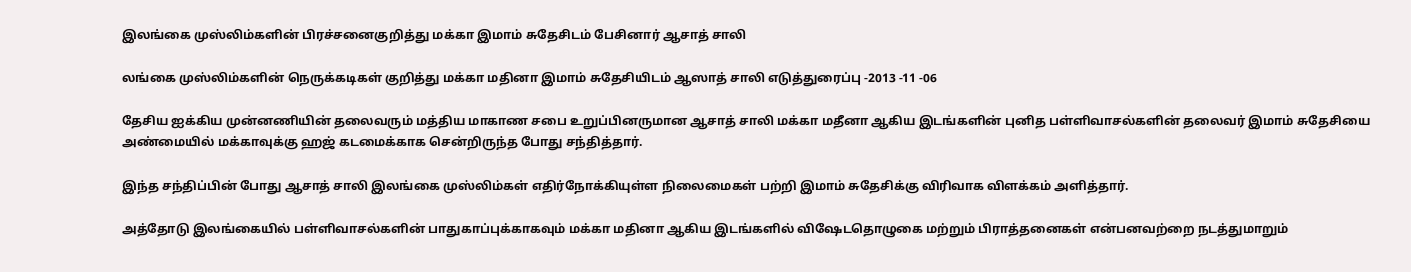இலங்கை முஸ்லிம்களின் பிரச்சனைகுறித்து மக்கா இமாம் சுதேசிடம் பேசினார் ஆசாத் சாலி

லங்கை முஸ்லிம்களின் நெருக்கடிகள் குறித்து மக்கா மதினா இமாம் சுதேசியிடம் ஆஸாத் சாலி எடுத்துரைப்பு -2013 -11 -06

தேசிய ஐக்கிய முன்னணியின் தலைவரும் மத்திய மாகாண சபை உறுப்பினருமான ஆசாத் சாலி மக்கா மதீனா ஆகிய இடங்களின் புனித பள்ளிவாசல்களின் தலைவர் இமாம் சுதேசியை அண்மையில் மக்காவுக்கு ஹஜ் கடமைக்காக சென்றிருந்த போது சந்தித்தார்.

இந்த சந்திப்பின் போது ஆசாத் சாலி இலங்கை முஸ்லிம்கள் எதிர்நோக்கியுள்ள நிலைமைகள் பற்றி இமாம் சுதேசிக்கு விரிவாக விளக்கம் அளித்தார்.

அத்தோடு இலங்கையில் பள்ளிவாசல்களின் பாதுகாப்புக்காகவும் மக்கா மதினா ஆகிய இடங்களில் விஷேடதொழுகை மற்றும் பிராத்தனைகள் என்பனவற்றை நடத்துமாறும்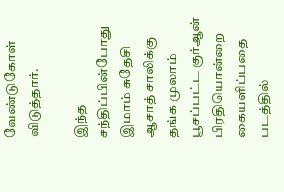வேண்டுகோள் விடுத்தார்.

இந்த சந்திப்பின்போது இமாம் சுதேசி ஆசாத் சாலிக்கு தங்க முலாம் பூசப்பட்ட குர்ஆன் பிரதியொன்றை கையளிப்பதை படத்தில்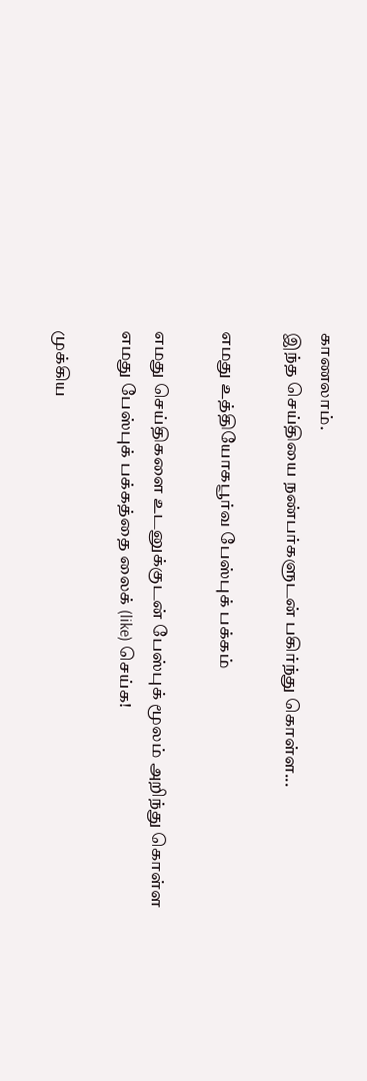காணலாம்.
இந்த செய்தியை நண்பர்களுடன் பகிர்ந்து கொள்ள...

எமது உத்தியோகபூர்வ பேஸ்புக் பக்கம்

எமது செய்திகளை உடனுக்குடன் பேஸ்புக் மூலம் அறிந்து கொள்ள எமது பேஸ்புக் பக்கத்தை லைக் (like) செய்க!

முக்கிய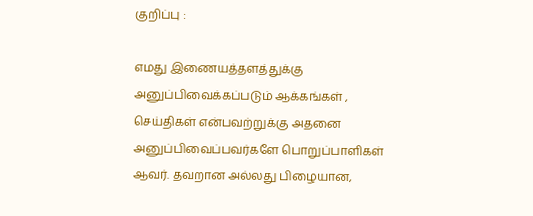குறிப்பு :

எமது இணையத்தளத்துக்கு அனுப்பிவைக்கப்படும் ஆக்கங்கள் , செய்திகள் என்பவற்றுக்கு அதனை அனுப்பிவைப்பவர்களே பொறுப்பாளிகள் ஆவர். தவறான அல்லது பிழையான,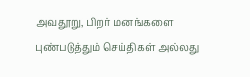அவதூறு, பிறர் மனங்களை புண்படுத்தும் செய்திகள் அல்லது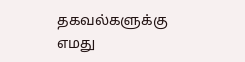தகவல்களுக்கு எமது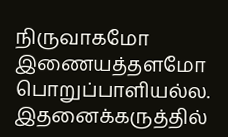நிருவாகமோ இணையத்தளமோ பொறுப்பாளியல்ல. இதனைக்கருத்தில்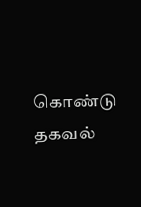கொண்டு தகவல்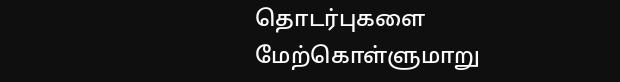தொடர்புகளை மேற்கொள்ளுமாறு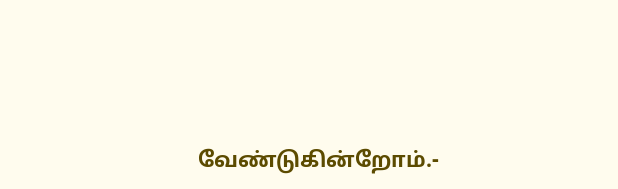வேண்டுகின்றோம்.-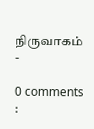நிருவாகம் -

0 comments :